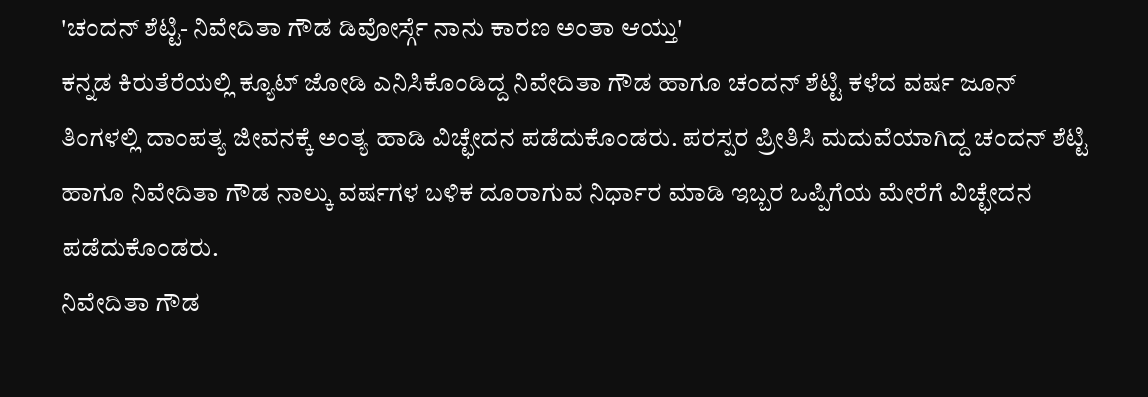'ಚಂದನ್ ಶೆಟ್ಟಿ- ನಿವೇದಿತಾ ಗೌಡ ಡಿವೋರ್ಸ್ಗೆ ನಾನು ಕಾರಣ ಅಂತಾ ಆಯ್ತು'
ಕನ್ನಡ ಕಿರುತೆರೆಯಲ್ಲಿ ಕ್ಯೂಟ್ ಜೋಡಿ ಎನಿಸಿಕೊಂಡಿದ್ದ ನಿವೇದಿತಾ ಗೌಡ ಹಾಗೂ ಚಂದನ್ ಶೆಟ್ಟಿ ಕಳೆದ ವರ್ಷ ಜೂನ್ ತಿಂಗಳಲ್ಲಿ ದಾಂಪತ್ಯ ಜೀವನಕ್ಕೆ ಅಂತ್ಯ ಹಾಡಿ ವಿಚ್ಛೇದನ ಪಡೆದುಕೊಂಡರು. ಪರಸ್ಪರ ಪ್ರೀತಿಸಿ ಮದುವೆಯಾಗಿದ್ದ ಚಂದನ್ ಶೆಟ್ಟಿ ಹಾಗೂ ನಿವೇದಿತಾ ಗೌಡ ನಾಲ್ಕು ವರ್ಷಗಳ ಬಳಿಕ ದೂರಾಗುವ ನಿರ್ಧಾರ ಮಾಡಿ ಇಬ್ಬರ ಒಪ್ಪಿಗೆಯ ಮೇರೆಗೆ ವಿಚ್ಛೇದನ ಪಡೆದುಕೊಂಡರು.
ನಿವೇದಿತಾ ಗೌಡ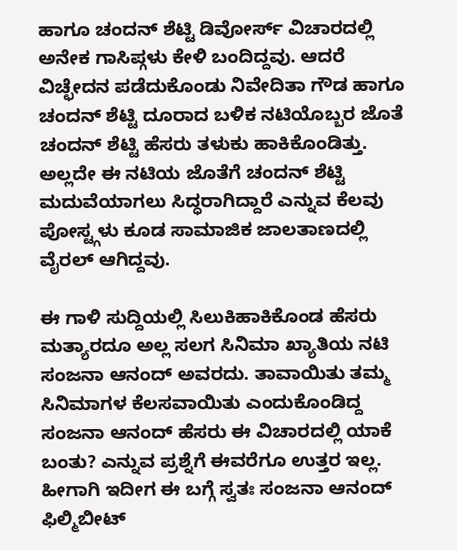ಹಾಗೂ ಚಂದನ್ ಶೆಟ್ಟಿ ಡಿವೋರ್ಸ್ ವಿಚಾರದಲ್ಲಿ ಅನೇಕ ಗಾಸಿಪ್ಗಳು ಕೇಳಿ ಬಂದಿದ್ದವು. ಆದರೆ ವಿಚ್ಛೇದನ ಪಡೆದುಕೊಂಡು ನಿವೇದಿತಾ ಗೌಡ ಹಾಗೂ ಚಂದನ್ ಶೆಟ್ಟಿ ದೂರಾದ ಬಳಿಕ ನಟಿಯೊಬ್ಬರ ಜೊತೆ ಚಂದನ್ ಶೆಟ್ಟಿ ಹೆಸರು ತಳುಕು ಹಾಕಿಕೊಂಡಿತ್ತು. ಅಲ್ಲದೇ ಈ ನಟಿಯ ಜೊತೆಗೆ ಚಂದನ್ ಶೆಟ್ಟಿ ಮದುವೆಯಾಗಲು ಸಿದ್ಧರಾಗಿದ್ದಾರೆ ಎನ್ನುವ ಕೆಲವು ಪೋಸ್ಟ್ಗಳು ಕೂಡ ಸಾಮಾಜಿಕ ಜಾಲತಾಣದಲ್ಲಿ ವೈರಲ್ ಆಗಿದ್ದವು.

ಈ ಗಾಳಿ ಸುದ್ದಿಯಲ್ಲಿ ಸಿಲುಕಿಹಾಕಿಕೊಂಡ ಹೆಸರು ಮತ್ಯಾರದೂ ಅಲ್ಲ ಸಲಗ ಸಿನಿಮಾ ಖ್ಯಾತಿಯ ನಟಿ ಸಂಜನಾ ಆನಂದ್ ಅವರದು. ತಾವಾಯಿತು ತಮ್ಮ ಸಿನಿಮಾಗಳ ಕೆಲಸವಾಯಿತು ಎಂದುಕೊಂಡಿದ್ದ ಸಂಜನಾ ಆನಂದ್ ಹೆಸರು ಈ ವಿಚಾರದಲ್ಲಿ ಯಾಕೆ ಬಂತು? ಎನ್ನುವ ಪ್ರಶ್ನೆಗೆ ಈವರೆಗೂ ಉತ್ತರ ಇಲ್ಲ. ಹೀಗಾಗಿ ಇದೀಗ ಈ ಬಗ್ಗೆ ಸ್ವತಃ ಸಂಜನಾ ಆನಂದ್ ಫಿಲ್ಮಿಬೀಟ್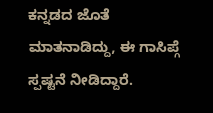ಕನ್ನಡದ ಜೊತೆ ಮಾತನಾಡಿದ್ದು, ಈ ಗಾಸಿಪ್ಗೆ ಸ್ಪಷ್ಟನೆ ನೀಡಿದ್ದಾರೆ.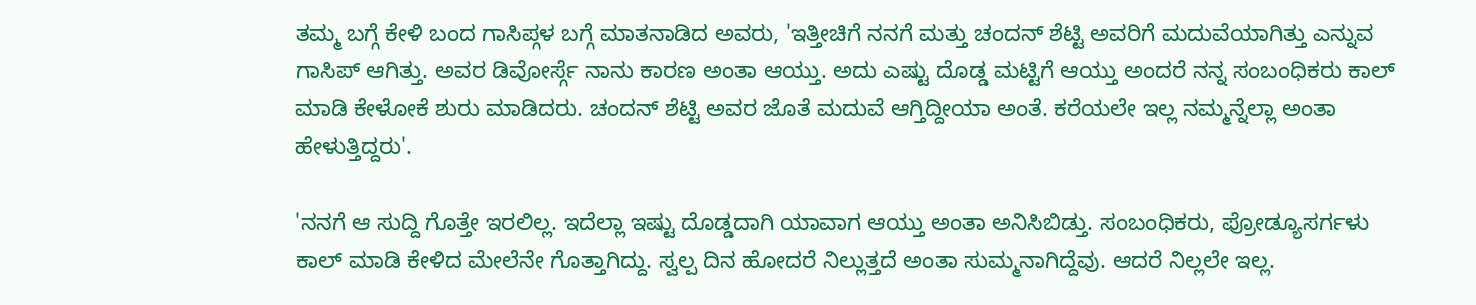ತಮ್ಮ ಬಗ್ಗೆ ಕೇಳಿ ಬಂದ ಗಾಸಿಪ್ಗಳ ಬಗ್ಗೆ ಮಾತನಾಡಿದ ಅವರು, 'ಇತ್ತೀಚಿಗೆ ನನಗೆ ಮತ್ತು ಚಂದನ್ ಶೆಟ್ಟಿ ಅವರಿಗೆ ಮದುವೆಯಾಗಿತ್ತು ಎನ್ನುವ ಗಾಸಿಪ್ ಆಗಿತ್ತು. ಅವರ ಡಿವೋರ್ಸ್ಗೆ ನಾನು ಕಾರಣ ಅಂತಾ ಆಯ್ತು. ಅದು ಎಷ್ಟು ದೊಡ್ಡ ಮಟ್ಟಿಗೆ ಆಯ್ತು ಅಂದರೆ ನನ್ನ ಸಂಬಂಧಿಕರು ಕಾಲ್ ಮಾಡಿ ಕೇಳೋಕೆ ಶುರು ಮಾಡಿದರು. ಚಂದನ್ ಶೆಟ್ಟಿ ಅವರ ಜೊತೆ ಮದುವೆ ಆಗ್ತಿದ್ದೀಯಾ ಅಂತೆ. ಕರೆಯಲೇ ಇಲ್ಲ ನಮ್ಮನ್ನೆಲ್ಲಾ ಅಂತಾ ಹೇಳುತ್ತಿದ್ದರು'.

'ನನಗೆ ಆ ಸುದ್ದಿ ಗೊತ್ತೇ ಇರಲಿಲ್ಲ. ಇದೆಲ್ಲಾ ಇಷ್ಟು ದೊಡ್ಡದಾಗಿ ಯಾವಾಗ ಆಯ್ತು ಅಂತಾ ಅನಿಸಿಬಿಡ್ತು. ಸಂಬಂಧಿಕರು, ಪ್ರೋಡ್ಯೂಸರ್ಗಳು ಕಾಲ್ ಮಾಡಿ ಕೇಳಿದ ಮೇಲೆನೇ ಗೊತ್ತಾಗಿದ್ದು. ಸ್ವಲ್ಪ ದಿನ ಹೋದರೆ ನಿಲ್ಲುತ್ತದೆ ಅಂತಾ ಸುಮ್ಮನಾಗಿದ್ದೆವು. ಆದರೆ ನಿಲ್ಲಲೇ ಇಲ್ಲ.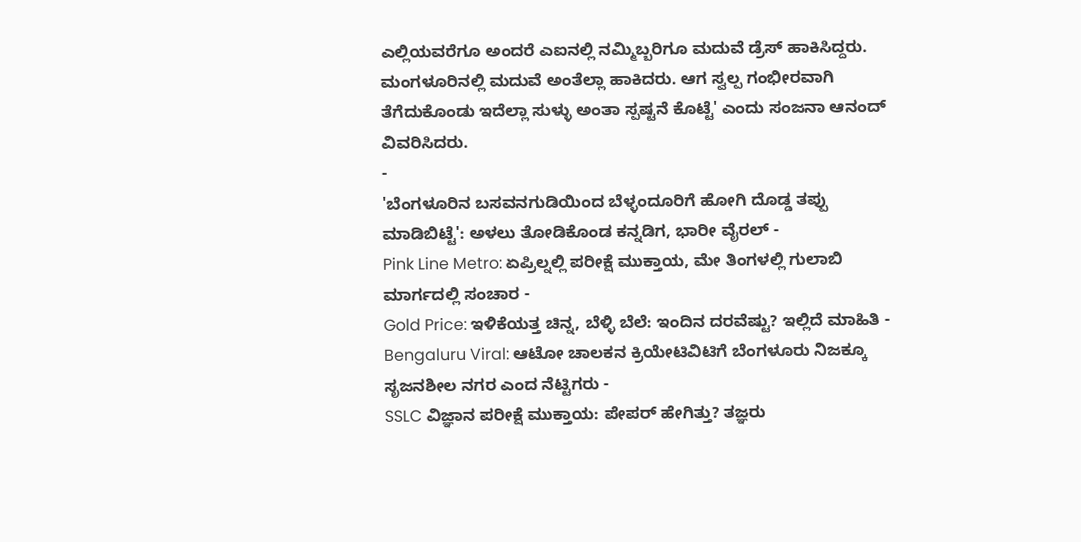ಎಲ್ಲಿಯವರೆಗೂ ಅಂದರೆ ಎಐನಲ್ಲಿ ನಮ್ಮಿಬ್ಬರಿಗೂ ಮದುವೆ ಡ್ರೆಸ್ ಹಾಕಿಸಿದ್ದರು. ಮಂಗಳೂರಿನಲ್ಲಿ ಮದುವೆ ಅಂತೆಲ್ಲಾ ಹಾಕಿದರು. ಆಗ ಸ್ವಲ್ಪ ಗಂಭೀರವಾಗಿ ತೆಗೆದುಕೊಂಡು ಇದೆಲ್ಲಾ ಸುಳ್ಳು ಅಂತಾ ಸ್ಪಷ್ಟನೆ ಕೊಟ್ಟೆ' ಎಂದು ಸಂಜನಾ ಆನಂದ್ ವಿವರಿಸಿದರು.
-
'ಬೆಂಗಳೂರಿನ ಬಸವನಗುಡಿಯಿಂದ ಬೆಳ್ಳಂದೂರಿಗೆ ಹೋಗಿ ದೊಡ್ಡ ತಪ್ಪು ಮಾಡಿಬಿಟ್ಟೆ': ಅಳಲು ತೋಡಿಕೊಂಡ ಕನ್ನಡಿಗ, ಭಾರೀ ವೈರಲ್ -
Pink Line Metro: ಏಪ್ರಿಲ್ನಲ್ಲಿ ಪರೀಕ್ಷೆ ಮುಕ್ತಾಯ, ಮೇ ತಿಂಗಳಲ್ಲಿ ಗುಲಾಬಿ ಮಾರ್ಗದಲ್ಲಿ ಸಂಚಾರ -
Gold Price: ಇಳಿಕೆಯತ್ತ ಚಿನ್ನ, ಬೆಳ್ಳಿ ಬೆಲೆ: ಇಂದಿನ ದರವೆಷ್ಟು? ಇಲ್ಲಿದೆ ಮಾಹಿತಿ -
Bengaluru Viral: ಆಟೋ ಚಾಲಕನ ಕ್ರಿಯೇಟಿವಿಟಿಗೆ ಬೆಂಗಳೂರು ನಿಜಕ್ಕೂ ಸೃಜನಶೀಲ ನಗರ ಎಂದ ನೆಟ್ಟಿಗರು -
SSLC ವಿಜ್ಞಾನ ಪರೀಕ್ಷೆ ಮುಕ್ತಾಯ: ಪೇಪರ್ ಹೇಗಿತ್ತು? ತಜ್ಞರು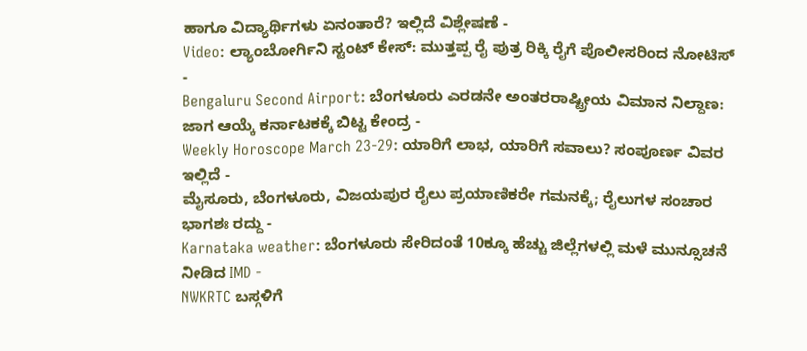ಹಾಗೂ ವಿದ್ಯಾರ್ಥಿಗಳು ಏನಂತಾರೆ? ಇಲ್ಲಿದೆ ವಿಶ್ಲೇಷಣೆ -
Video: ಲ್ಯಾಂಬೋರ್ಗಿನಿ ಸ್ಟಂಟ್ ಕೇಸ್: ಮುತ್ತಪ್ಪ ರೈ ಪುತ್ರ ರಿಕ್ಕಿ ರೈಗೆ ಪೊಲೀಸರಿಂದ ನೋಟಿಸ್ -
Bengaluru Second Airport: ಬೆಂಗಳೂರು ಎರಡನೇ ಅಂತರರಾಷ್ಟ್ರೀಯ ವಿಮಾನ ನಿಲ್ದಾಣ: ಜಾಗ ಆಯ್ಕೆ ಕರ್ನಾಟಕಕ್ಕೆ ಬಿಟ್ಟ ಕೇಂದ್ರ -
Weekly Horoscope March 23-29: ಯಾರಿಗೆ ಲಾಭ, ಯಾರಿಗೆ ಸವಾಲು? ಸಂಪೂರ್ಣ ವಿವರ ಇಲ್ಲಿದೆ -
ಮೈಸೂರು, ಬೆಂಗಳೂರು, ವಿಜಯಪುರ ರೈಲು ಪ್ರಯಾಣಿಕರೇ ಗಮನಕ್ಕೆ; ರೈಲುಗಳ ಸಂಚಾರ ಭಾಗಶಃ ರದ್ದು -
Karnataka weather: ಬೆಂಗಳೂರು ಸೇರಿದಂತೆ 10ಕ್ಕೂ ಹೆಚ್ಚು ಜಿಲ್ಲೆಗಳಲ್ಲಿ ಮಳೆ ಮುನ್ಸೂಚನೆ ನೀಡಿದ IMD -
NWKRTC ಬಸ್ಗಳಿಗೆ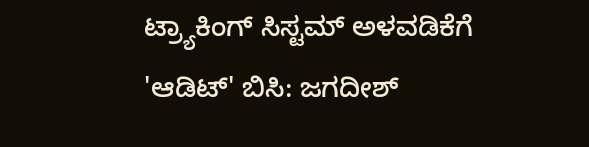ಟ್ರ್ಯಾಕಿಂಗ್ ಸಿಸ್ಟಮ್ ಅಳವಡಿಕೆಗೆ 'ಆಡಿಟ್' ಬಿಸಿ: ಜಗದೀಶ್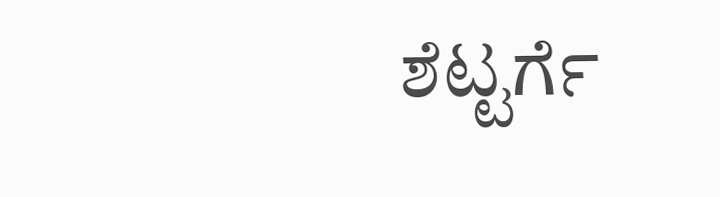ಶೆಟ್ಟರ್ಗೆ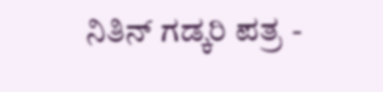ನಿತಿನ್ ಗಡ್ಕರಿ ಪತ್ರ -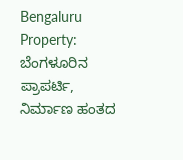Bengaluru Property: ಬೆಂಗಳೂರಿನ ಪ್ರಾಪರ್ಟಿ, ನಿರ್ಮಾಣ ಹಂತದ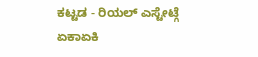ಕಟ್ಟಡ - ರಿಯಲ್ ಎಸ್ಟೇಟ್ಗೆ ಏಕಾಏಕಿ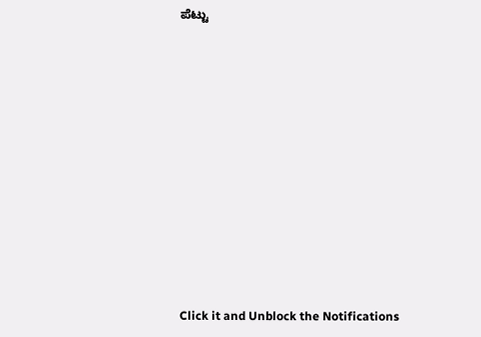ಪೆಟ್ಟು












Click it and Unblock the Notifications